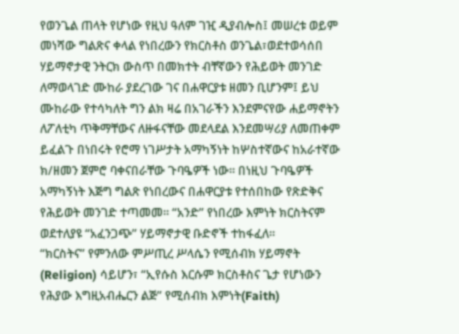የወንጌል ጠላት የሆነው የዚህ ዓለም ገዢ ዲያብሎስ፤ መሠረቱ ወይም መነሻው ግልጽና ቀላል የነበረውን የክርስቶስ ወንጌል፣ወደተወሳሰበ ሃይማኖታዊ ንትርክ ውስጥ በመክተት ብቸኛውን የሕይወት መንገድ ለማወላገድ ሙከራ ያደረገው ገና በሐዋርያቱ ዘመን ቢሆንም፤ ይህ ሙከራው የተሳካለት ግን ልክ ዛሬ በአገራችን እንደምናየው ሐይማኖትን ለፖለቲካ ጥቅማቸውና ለዙፋናቸው መደላደል እንደመሣሪያ ለመጠቀም ይፈልጉ በነበሩት የሮማ ነገሥታት አማካኝነት ከሦስተኛውና ከአራተኛው ክ/ዘመን ጀምሮ ባቀናበራቸው ጉባዔዎች ነው። በነዚህ ጉባዔዎች አማካኝነት እጅግ ግልጽ የነበረውና በሐዋርያቱ የተሰበከው የጽድቅና የሕይወት መንገድ ተጣመመ። “አንድ” የነበረው እምነት ክርስትናም ወደተለያዩ “አፈንጋጭ” ሃይማኖታዊ ቡድኖች ተከፋፈለ።
“ክርስትና” የምንለው ምሥጢረ ሥላሴን የሚሰብክ ሃይማኖት (Religion) ሳይሆን፣ “ኢየሱስ እርሱም ክርስቶስና ጌታ የሆነውን የሕያው እግዚአብሔርን ልጅ” የሚሰብክ እምነት(Faith)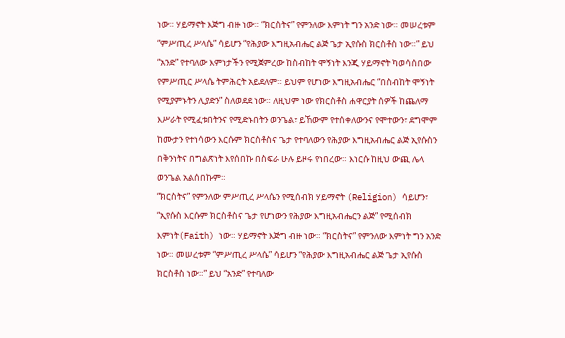ነው። ሃይማኖት እጅግ ብዙ ነው። “ክርስትና” የምንለው እምነት ግን አንድ ነው። መሠረቱም “ምሥጢረ ሥላሴ” ሳይሆን “የሕያው እግዚአብሔር ልጅ ጌታ ኢየሱስ ክርስቶስ ነው።” ይህ “አንድ” የተባለው እምነታችን የሚጀምረው ከስብከት ሞኝነት እንጂ ሃይማኖት ካወሳሰበው የምሥጢር ሥላሴ ትምሕርት አይደለም። ይህም የሆነው እግዚአብሔር “በስብከት ሞኝነት የሚያምኑትን ሊያድን” ስለወደደ ነው። ለዚህም ነው የክርስቶስ ሐዋርያት ሰዎች ከጨለማ እሥራት የሚፈቱበትንና የሚድኑበትን ወንጌል፣ ይኸውም የተሰቀለውንና የሞተውን፣ ደግሞም ከሙታን የተነሳውን እርሱም ክርስቶስና ጌታ የተባለውን የሕያው እግዚአብሔር ልጅ ኢየሱስን በቅንነትና በግልጽነት እየሰበኩ በስፍራ ሁሉ ይዞሩ የነበረው። እነርሱ ከዚህ ውጪ ሌላ ወንጌል አልሰበኩም።
“ክርስትና” የምንለው ምሥጢረ ሥላሴን የሚሰብክ ሃይማኖት (Religion) ሳይሆን፣ “ኢየሱስ እርሱም ክርስቶስና ጌታ የሆነውን የሕያው እግዚአብሔርን ልጅ” የሚሰብክ እምነት(Faith) ነው። ሃይማኖት እጅግ ብዙ ነው። “ክርስትና” የምንለው እምነት ግን አንድ ነው። መሠረቱም “ምሥጢረ ሥላሴ” ሳይሆን “የሕያው እግዚአብሔር ልጅ ጌታ ኢየሱስ ክርስቶስ ነው።” ይህ “አንድ” የተባለው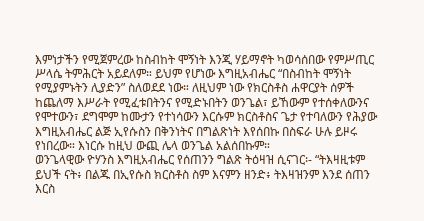እምነታችን የሚጀምረው ከስብከት ሞኝነት እንጂ ሃይማኖት ካወሳሰበው የምሥጢር ሥላሴ ትምሕርት አይደለም። ይህም የሆነው እግዚአብሔር “በስብከት ሞኝነት የሚያምኑትን ሊያድን” ስለወደደ ነው። ለዚህም ነው የክርስቶስ ሐዋርያት ሰዎች ከጨለማ እሥራት የሚፈቱበትንና የሚድኑበትን ወንጌል፣ ይኸውም የተሰቀለውንና የሞተውን፣ ደግሞም ከሙታን የተነሳውን እርሱም ክርስቶስና ጌታ የተባለውን የሕያው እግዚአብሔር ልጅ ኢየሱስን በቅንነትና በግልጽነት እየሰበኩ በስፍራ ሁሉ ይዞሩ የነበረው። እነርሱ ከዚህ ውጪ ሌላ ወንጌል አልሰበኩም።
ወንጌላዊው ዮሃንስ እግዚአብሔር የሰጠንን ግልጽ ትዕዛዝ ሲናገር፡- “ትእዛዚቱም ይህች ናት፥ በልጁ በኢየሱስ ክርስቶስ ስም እናምን ዘንድ፥ ትእዛዝንም እንደ ሰጠን እርስ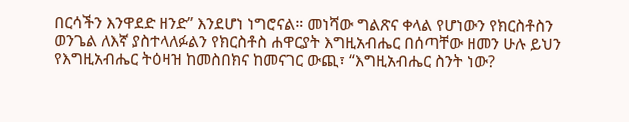በርሳችን እንዋደድ ዘንድ” እንደሆነ ነግሮናል። መነሻው ግልጽና ቀላል የሆነውን የክርስቶስን ወንጌል ለእኛ ያስተላለፉልን የክርስቶስ ሐዋርያት እግዚአብሔር በሰጣቸው ዘመን ሁሉ ይህን የእግዚአብሔር ትዕዛዝ ከመስበክና ከመናገር ውጪ፣ “እግዚአብሔር ስንት ነው?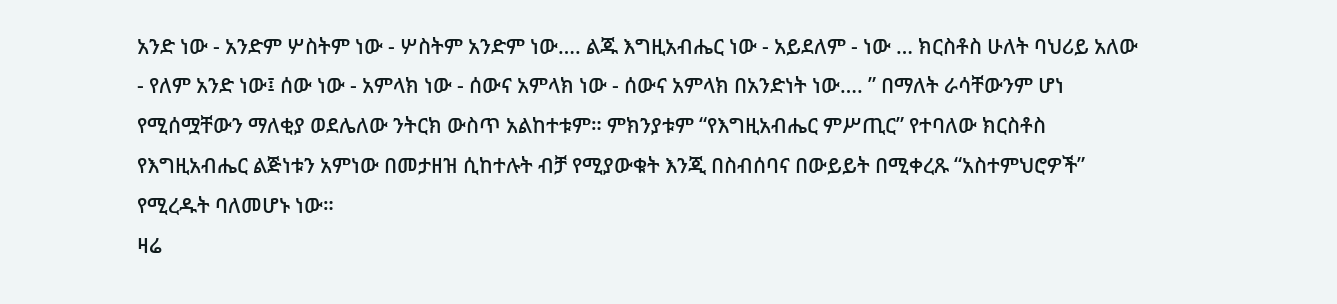አንድ ነው - አንድም ሦስትም ነው - ሦስትም አንድም ነው…. ልጁ እግዚአብሔር ነው - አይደለም - ነው … ክርስቶስ ሁለት ባህሪይ አለው - የለም አንድ ነው፤ ሰው ነው - አምላክ ነው - ሰውና አምላክ ነው - ሰውና አምላክ በአንድነት ነው…. ” በማለት ራሳቸውንም ሆነ የሚሰሟቸውን ማለቂያ ወደሌለው ንትርክ ውስጥ አልከተቱም። ምክንያቱም “የእግዚአብሔር ምሥጢር” የተባለው ክርስቶስ የእግዚአብሔር ልጅነቱን አምነው በመታዘዝ ሲከተሉት ብቻ የሚያውቁት እንጂ በስብሰባና በውይይት በሚቀረጹ “አስተምህሮዎች” የሚረዱት ባለመሆኑ ነው።
ዛሬ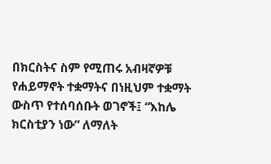በክርስትና ስም የሚጠሩ አብዛኛዎቹ የሐይማኖት ተቋማትና በነዚህም ተቋማት ውስጥ የተሰባሰቡት ወገኖች፤ “እከሌ ክርስቲያን ነው” ለማለት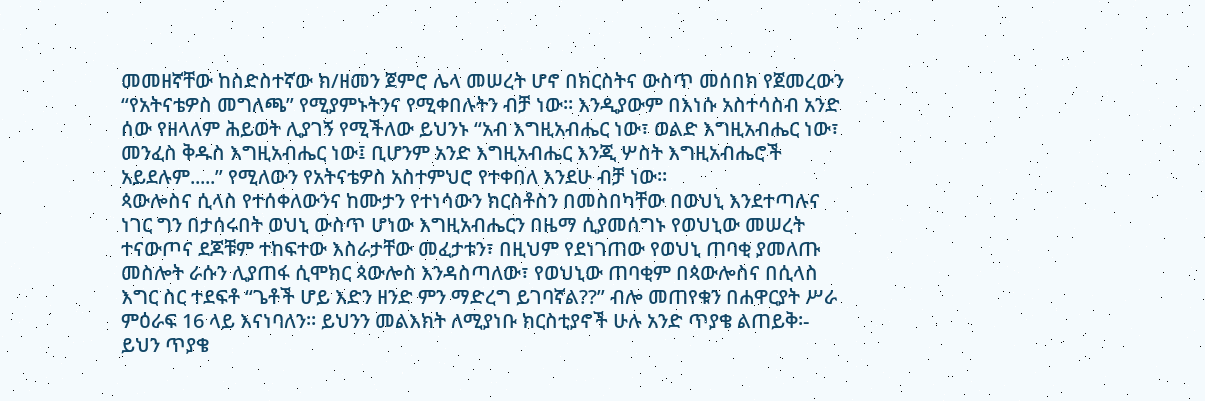መመዘኛቸው ከስድስተኛው ክ/ዘመን ጀምሮ ሌላ መሠረት ሆኖ በክርስትና ውስጥ መሰበክ የጀመረውን “የአትናቴዎስ መግለጫ” የሚያምኑትንና የሚቀበሉትን ብቻ ነው። እንዲያውም በእነሱ አስተሳስብ አንድ ሰው የዘላለም ሕይወት ሊያገኝ የሚችለው ይህንኑ “አብ እግዚአብሔር ነው፣ ወልድ እግዚአብሔር ነው፣ መንፈስ ቅዱስ እግዚአብሔር ነው፤ ቢሆንም አንድ እግዚአብሔር እንጂ ሦስት እግዚአብሔሮች አይደሉም.....” የሚለውን የአትናቴዎስ አስተምህሮ የተቀበለ እንደሁ ብቻ ነው።
ጳውሎስና ሲላስ የተሰቀለውንና ከሙታን የተነሳውን ክርስቶስን በመስበካቸው በወህኒ እንደተጣሉና ነገር ግን በታሰሩበት ወህኒ ውስጥ ሆነው እግዚአብሔርን በዜማ ሲያመሰግኑ የወህኒው መሠረት ተናውጦና ደጆቹም ተከፍተው እስራታቸው መፈታቱን፣ በዚህም የደነገጠው የወህኒ ጠባቂ ያመለጡ መስሎት ራሱን ሊያጠፋ ሲሞክር ጳውሎስ እንዳስጣለው፣ የወህኒው ጠባቂም በጳውሎስና በሲላስ እግር ስር ተደፍቶ “ጌቶች ሆይ እድን ዘንድ ምን ማድረግ ይገባኛል??” ብሎ መጠየቁን በሐዋርያት ሥራ ምዕራፍ 16 ላይ እናነባለን። ይህንን መልእክት ለሚያነቡ ክርስቲያኖች ሁሉ አንድ ጥያቄ ልጠይቅ፡- ይህን ጥያቄ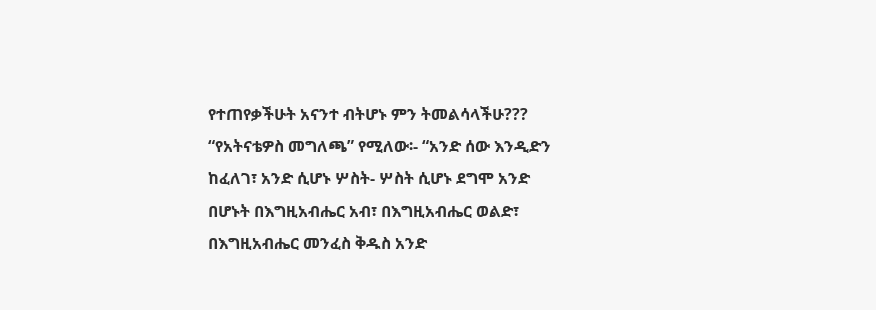የተጠየቃችሁት አናንተ ብትሆኑ ምን ትመልሳላችሁ??? “የአትናቴዎስ መግለጫ” የሚለው፡- “አንድ ሰው እንዲድን ከፈለገ፣ አንድ ሲሆኑ ሦስት- ሦስት ሲሆኑ ደግሞ አንድ በሆኑት በእግዚአብሔር አብ፣ በእግዚአብሔር ወልድ፣ በእግዚአብሔር መንፈስ ቅዱስ አንድ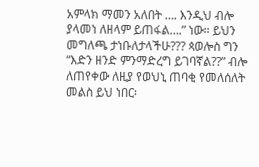አምላክ ማመን አለበት …. እንዲህ ብሎ ያላመነ ለዘላም ይጠፋል….” ነው። ይህን መግለጫ ታነቡለታላችሁ??? ጳወሎስ ግን “እድን ዘንድ ምንማድረግ ይገባኛል??” ብሎ ለጠየቀው ለዚያ የወህኒ ጠባቂ የመለሰለት መልስ ይህ ነበር፡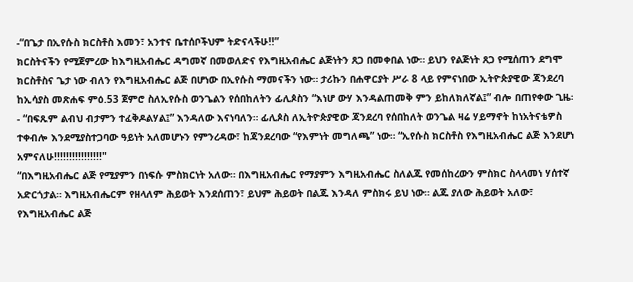-“በጌታ በኢየሱስ ክርስቶስ እመን፣ አንተና ቤተሰቦችህም ትድናላችሁ!!”
ክርስትናችን የሚጀምረው ከእግዚአብሔር ዳግመኛ በመወለድና የእግዚአብሔር ልጅነትን ጸጋ በመቀበል ነው። ይህን የልጅነት ጸጋ የሚሰጠን ደግሞ ክርስቶስና ጌታ ነው ብለን የእግዚአብሔር ልጅ በሆነው በኢየሱስ ማመናችን ነው። ታሪኩን በሐዋርያት ሥራ 8 ላይ የምናነበው ኢትዮጵያዊው ጃንደረባ ከኢሳያስ መጽሐፍ ምዕ.53 ጀምሮ ስለኢየሱስ ወንጌልን የሰበከለትን ፊሊጶስን “እነሆ ውሃ እንዳልጠመቅ ምን ይከለክለኛል፤” ብሎ በጠየቀው ጊዜ፡- “በፍጹም ልብህ ብታምን ተፈቅዶልሃል፤” እንዳለው እናነባለን። ፊሊጶስ ለኢትዮጵያዊው ጃንደረባ የሰበከለት ወንጌል ዛሬ ሃይማኖት ከነአትናቴዎስ ተቀብሎ እንደሚያስተጋባው ዓይነት አለመሆኑን የምንረዳው፣ ከጃንደረባው “የእምነት መግለጫ” ነው። “ኢየሱስ ክርስቶስ የእግዚአብሔር ልጅ እንደሆነ አምናለሁ!!!!!!!!!!!!!!!!"
“በእግዚአብሔር ልጅ የሚያምን በነፍሱ ምስክርነት አለው። በእግዚአብሔር የማያምን እግዚአብሔር ስለልጁ የመሰከረውን ምስክር ስላላመነ ሃሰተኛ አድርጎታል። እግዚአብሔርም የዘላለም ሕይወት እንደሰጠን፣ ይህም ሕይወት በልጁ እንዳለ ምስክሩ ይህ ነው። ልጁ ያለው ሕይወት አለው፣ የእግዚአብሔር ልጅ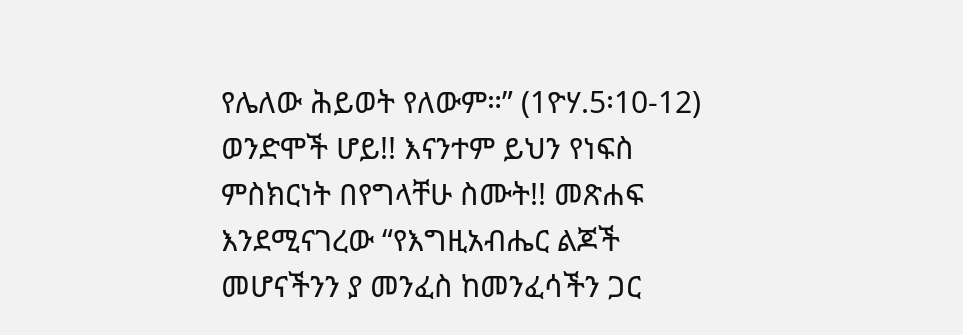የሌለው ሕይወት የለውም።” (1ዮሃ.5፡10-12)
ወንድሞች ሆይ!! እናንተም ይህን የነፍስ ምስክርነት በየግላቸሁ ስሙት!! መጽሐፍ እንደሚናገረው “የእግዚአብሔር ልጆች መሆናችንን ያ መንፈስ ከመንፈሳችን ጋር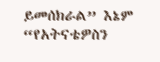ይመሰክራል” እኔም “የአትናቴዎስን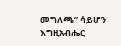መግለጫ” ሳይሆን እግዚአብሔር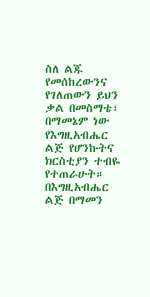ስለ ልጁ የመሰከረውንና የገለጠውን ይህን ቃል በመስማቴ፣ በማመኔም ነው የእግዚአብሔር ልጅ የሆንኩትና ክርስቲያን ተብዬ የተጠራሁት። በእግዚአብሔር ልጅ በማመን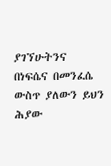ያገኘሁትንና በነፍሴና በመንፈሴ ውስጥ ያለውን ይህን ሕያው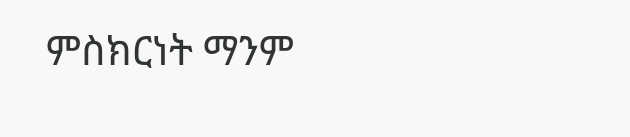ምስክርነት ማንም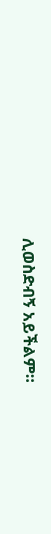ሊወስድብኝ አይችልም።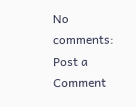No comments:
Post a Comment